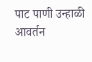पाट पाणी उन्हाळी आवर्तन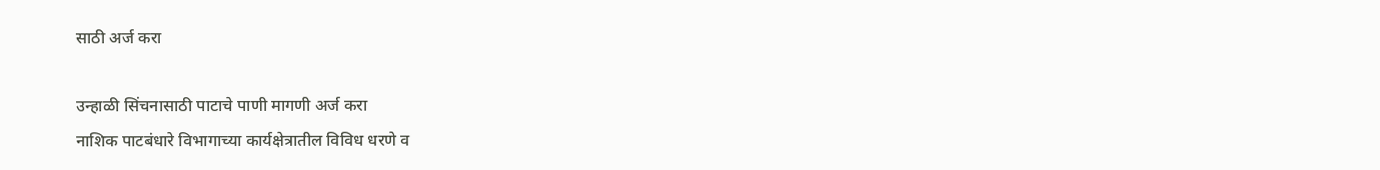साठी अर्ज करा

उन्हाळी सिंचनासाठी पाटाचे पाणी मागणी अर्ज करा
नाशिक पाटबंधारे विभागाच्या कार्यक्षेत्रातील विविध धरणे व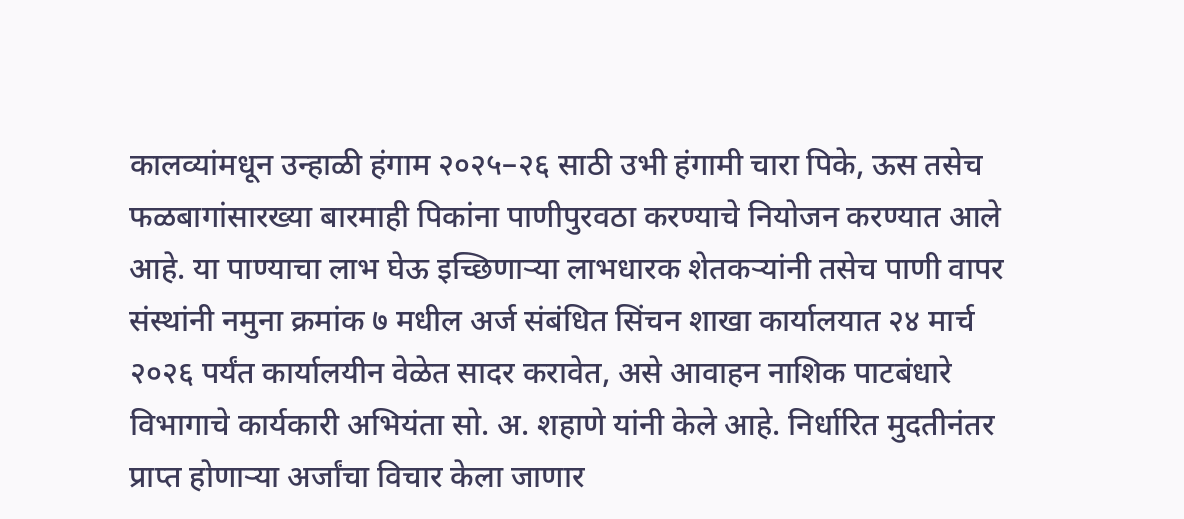कालव्यांमधून उन्हाळी हंगाम २०२५–२६ साठी उभी हंगामी चारा पिके, ऊस तसेच फळबागांसारख्या बारमाही पिकांना पाणीपुरवठा करण्याचे नियोजन करण्यात आले आहे. या पाण्याचा लाभ घेऊ इच्छिणाऱ्या लाभधारक शेतकऱ्यांनी तसेच पाणी वापर संस्थांनी नमुना क्रमांक ७ मधील अर्ज संबंधित सिंचन शाखा कार्यालयात २४ मार्च २०२६ पर्यंत कार्यालयीन वेळेत सादर करावेत, असे आवाहन नाशिक पाटबंधारे विभागाचे कार्यकारी अभियंता सो. अ. शहाणे यांनी केले आहे. निर्धारित मुदतीनंतर प्राप्त होणाऱ्या अर्जांचा विचार केला जाणार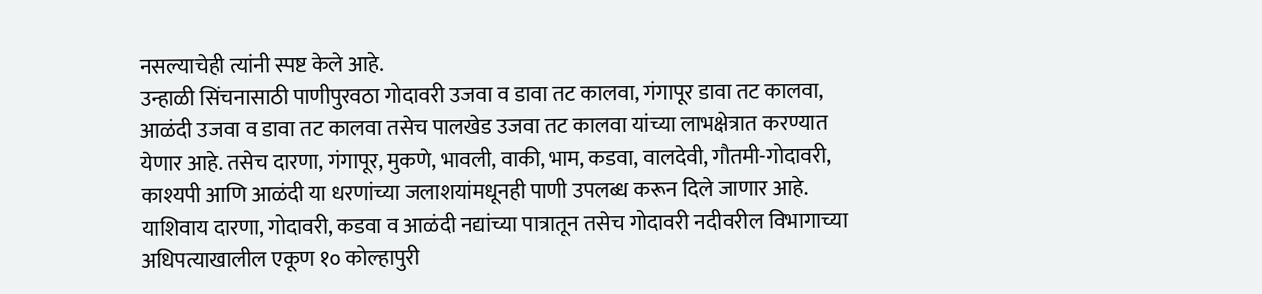नसल्याचेही त्यांनी स्पष्ट केले आहे.
उन्हाळी सिंचनासाठी पाणीपुरवठा गोदावरी उजवा व डावा तट कालवा, गंगापूर डावा तट कालवा, आळंदी उजवा व डावा तट कालवा तसेच पालखेड उजवा तट कालवा यांच्या लाभक्षेत्रात करण्यात येणार आहे. तसेच दारणा, गंगापूर, मुकणे, भावली, वाकी, भाम, कडवा, वालदेवी, गौतमी-गोदावरी, काश्यपी आणि आळंदी या धरणांच्या जलाशयांमधूनही पाणी उपलब्ध करून दिले जाणार आहे. याशिवाय दारणा, गोदावरी, कडवा व आळंदी नद्यांच्या पात्रातून तसेच गोदावरी नदीवरील विभागाच्या अधिपत्याखालील एकूण १० कोल्हापुरी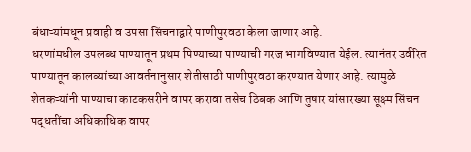बंधाऱ्यांमधून प्रवाही व उपसा सिंचनाद्वारे पाणीपुरवठा केला जाणार आहे.
धरणांमधील उपलब्ध पाण्यातून प्रथम पिण्याच्या पाण्याची गरज भागविण्यात येईल. त्यानंतर उर्वरित पाण्यातून कालव्यांच्या आवर्तनानुसार शेतीसाठी पाणीपुरवठा करण्यात येणार आहे. त्यामुळे शेतकऱ्यांनी पाण्याचा काटकसरीने वापर करावा तसेच ठिबक आणि तुषार यांसारख्या सूक्ष्म सिंचन पद्धतींचा अधिकाधिक वापर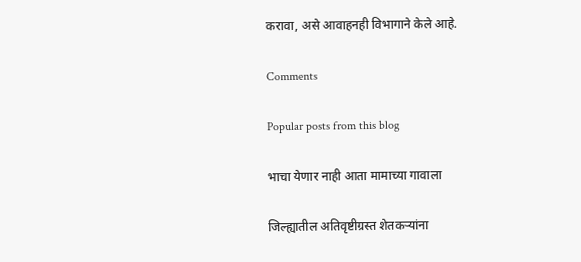करावा, असे आवाहनही विभागाने केले आहे.

Comments

Popular posts from this blog

भाचा येणार नाही आता मामाच्या गावाला

जिल्ह्यातील अतिवृष्टीग्रस्त शेतकऱ्यांना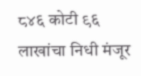८४६ कोटी ९६ लाखांचा निधी मंजूर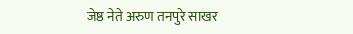जेष्ठ नेते अरुण तनपुरे साखर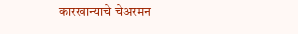कारखान्याचे चेअरमन